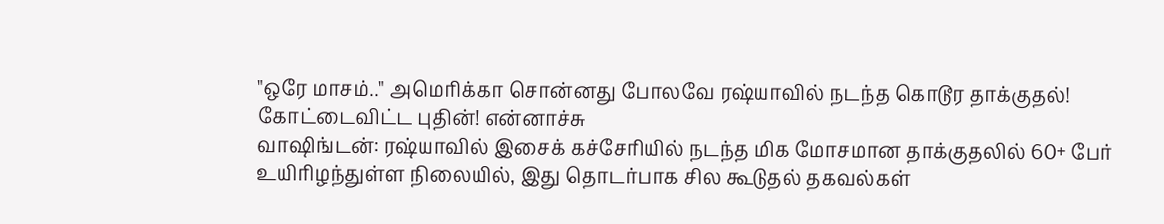"ஒரே மாசம்.." அமெரிக்கா சொன்னது போலவே ரஷ்யாவில் நடந்த கொடூர தாக்குதல்! கோட்டைவிட்ட புதின்! என்னாச்சு
வாஷிங்டன்: ரஷ்யாவில் இசைக் கச்சேரியில் நடந்த மிக மோசமான தாக்குதலில் 60+ பேர் உயிரிழந்துள்ள நிலையில், இது தொடர்பாக சில கூடுதல் தகவல்கள்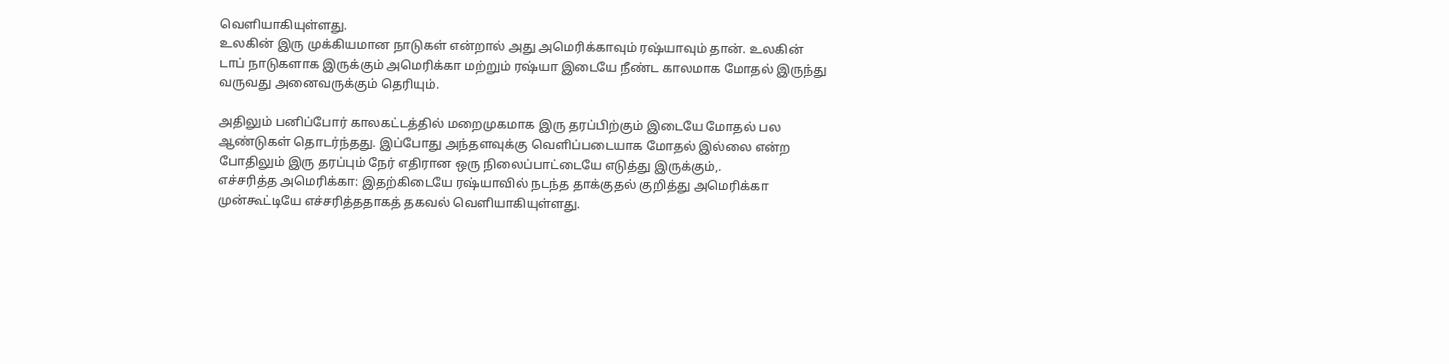வெளியாகியுள்ளது.
உலகின் இரு முக்கியமான நாடுகள் என்றால் அது அமெரிக்காவும் ரஷ்யாவும் தான். உலகின் டாப் நாடுகளாக இருக்கும் அமெரிக்கா மற்றும் ரஷ்யா இடையே நீண்ட காலமாக மோதல் இருந்து வருவது அனைவருக்கும் தெரியும்.

அதிலும் பனிப்போர் காலகட்டத்தில் மறைமுகமாக இரு தரப்பிற்கும் இடையே மோதல் பல ஆண்டுகள் தொடர்ந்தது. இப்போது அந்தளவுக்கு வெளிப்படையாக மோதல் இல்லை என்ற போதிலும் இரு தரப்பும் நேர் எதிரான ஒரு நிலைப்பாட்டையே எடுத்து இருக்கும்,.
எச்சரித்த அமெரிக்கா: இதற்கிடையே ரஷ்யாவில் நடந்த தாக்குதல் குறித்து அமெரிக்கா முன்கூட்டியே எச்சரித்ததாகத் தகவல் வெளியாகியுள்ளது.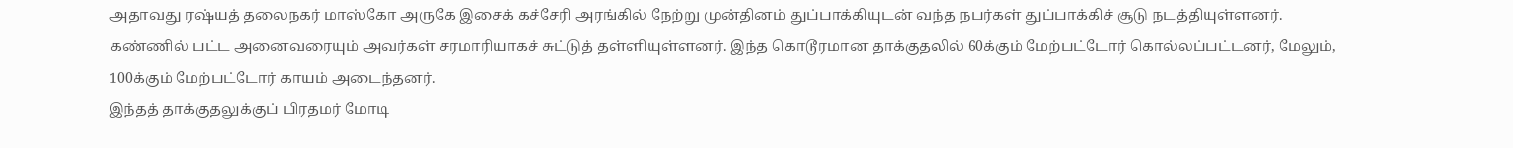அதாவது ரஷ்யத் தலைநகர் மாஸ்கோ அருகே இசைக் கச்சேரி அரங்கில் நேற்று முன்தினம் துப்பாக்கியுடன் வந்த நபர்கள் துப்பாக்கிச் சூடு நடத்தியுள்ளனர். கண்ணில் பட்ட அனைவரையும் அவர்கள் சரமாரியாகச் சுட்டுத் தள்ளியுள்ளனர். இந்த கொடூரமான தாக்குதலில் 60க்கும் மேற்பட்டோர் கொல்லப்பட்டனர், மேலும், 100க்கும் மேற்பட்டோர் காயம் அடைந்தனர்.
இந்தத் தாக்குதலுக்குப் பிரதமர் மோடி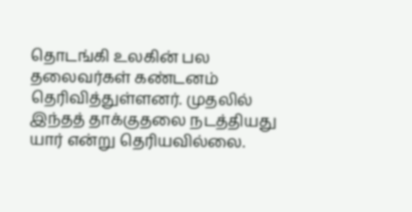தொடங்கி உலகின் பல தலைவர்கள் கண்டனம் தெரிவித்துள்ளனர். முதலில் இந்தத் தாக்குதலை நடத்தியது யார் என்று தெரியவில்லை.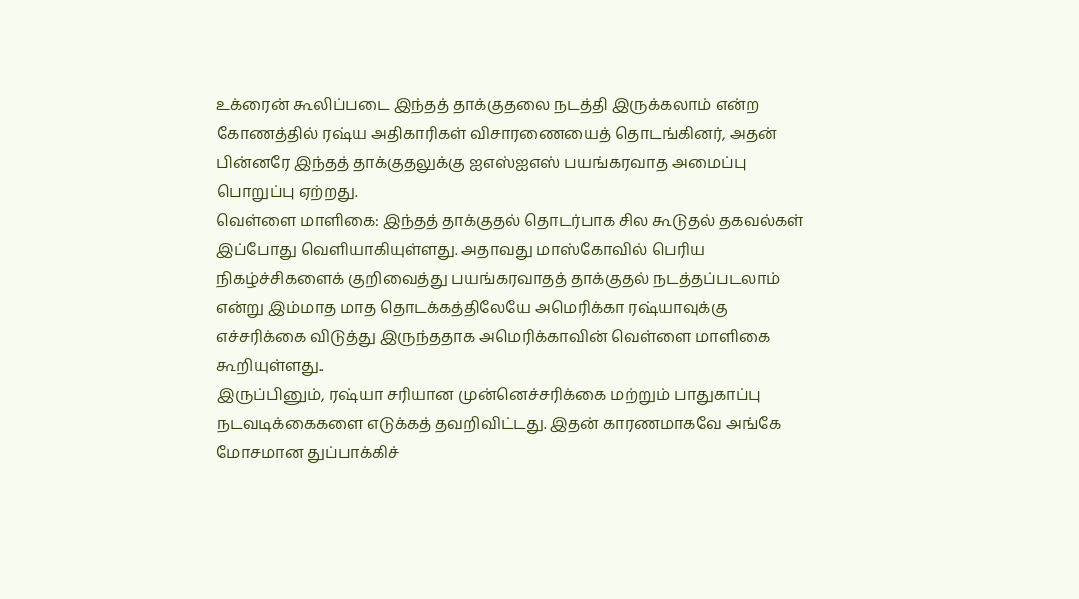உக்ரைன் கூலிப்படை இந்தத் தாக்குதலை நடத்தி இருக்கலாம் என்ற கோணத்தில் ரஷ்ய அதிகாரிகள் விசாரணையைத் தொடங்கினர், அதன் பின்னரே இந்தத் தாக்குதலுக்கு ஐஎஸ்ஐஎஸ் பயங்கரவாத அமைப்பு பொறுப்பு ஏற்றது.
வெள்ளை மாளிகை: இந்தத் தாக்குதல் தொடர்பாக சில கூடுதல் தகவல்கள் இப்போது வெளியாகியுள்ளது. அதாவது மாஸ்கோவில் பெரிய நிகழ்ச்சிகளைக் குறிவைத்து பயங்கரவாதத் தாக்குதல் நடத்தப்படலாம் என்று இம்மாத மாத தொடக்கத்திலேயே அமெரிக்கா ரஷ்யாவுக்கு எச்சரிக்கை விடுத்து இருந்ததாக அமெரிக்காவின் வெள்ளை மாளிகை கூறியுள்ளது..
இருப்பினும், ரஷ்யா சரியான முன்னெச்சரிக்கை மற்றும் பாதுகாப்பு நடவடிக்கைகளை எடுக்கத் தவறிவிட்டது. இதன் காரணமாகவே அங்கே மோசமான துப்பாக்கிச்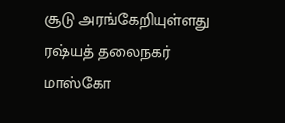சூடு அரங்கேறியுள்ளது ரஷ்யத் தலைநகர் மாஸ்கோ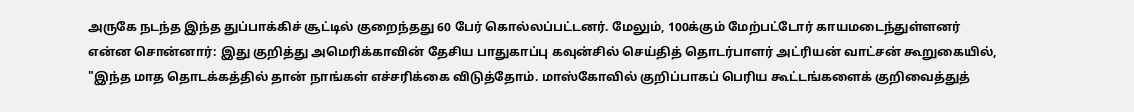அருகே நடந்த இந்த துப்பாக்கிச் சூட்டில் குறைந்தது 60 பேர் கொல்லப்பட்டனர். மேலும், 100க்கும் மேற்பட்டோர் காயமடைந்துள்ளனர்
என்ன சொன்னார்: இது குறித்து அமெரிக்காவின் தேசிய பாதுகாப்பு கவுன்சில் செய்தித் தொடர்பாளர் அட்ரியன் வாட்சன் கூறுகையில், "இந்த மாத தொடக்கத்தில் தான் நாங்கள் எச்சரிக்கை விடுத்தோம். மாஸ்கோவில் குறிப்பாகப் பெரிய கூட்டங்களைக் குறிவைத்துத்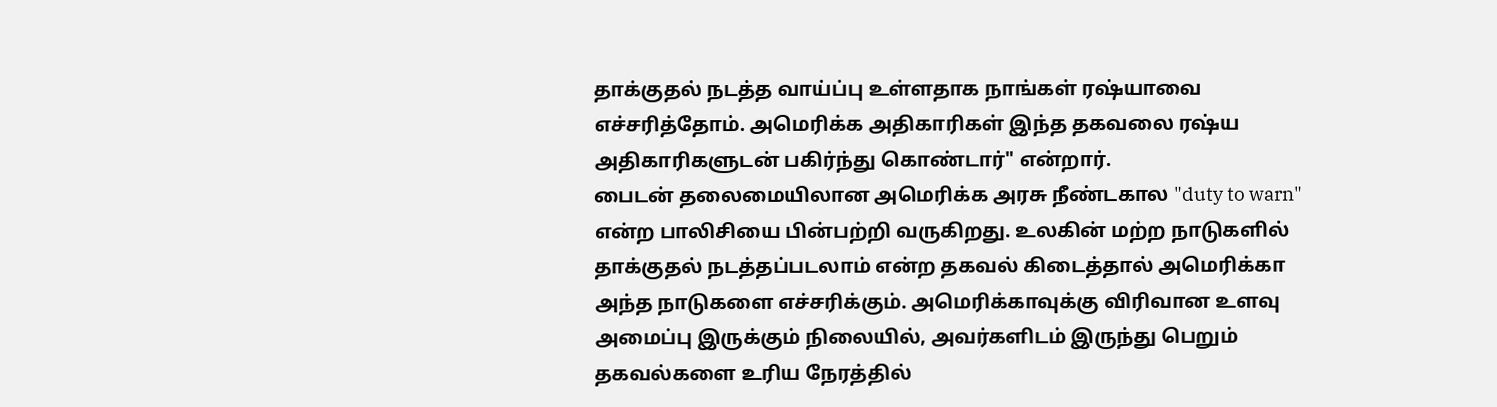தாக்குதல் நடத்த வாய்ப்பு உள்ளதாக நாங்கள் ரஷ்யாவை எச்சரித்தோம். அமெரிக்க அதிகாரிகள் இந்த தகவலை ரஷ்ய அதிகாரிகளுடன் பகிர்ந்து கொண்டார்" என்றார்.
பைடன் தலைமையிலான அமெரிக்க அரசு நீண்டகால "duty to warn" என்ற பாலிசியை பின்பற்றி வருகிறது. உலகின் மற்ற நாடுகளில் தாக்குதல் நடத்தப்படலாம் என்ற தகவல் கிடைத்தால் அமெரிக்கா அந்த நாடுகளை எச்சரிக்கும். அமெரிக்காவுக்கு விரிவான உளவு அமைப்பு இருக்கும் நிலையில், அவர்களிடம் இருந்து பெறும் தகவல்களை உரிய நேரத்தில்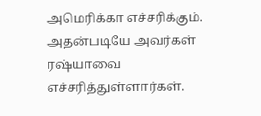அமெரிக்கா எச்சரிக்கும். அதன்படியே அவர்கள் ரஷ்யாவை எச்சரித்துள்ளார்கள்.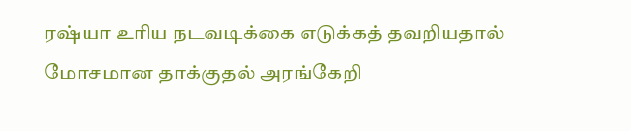ரஷ்யா உரிய நடவடிக்கை எடுக்கத் தவறியதால் மோசமான தாக்குதல் அரங்கேறி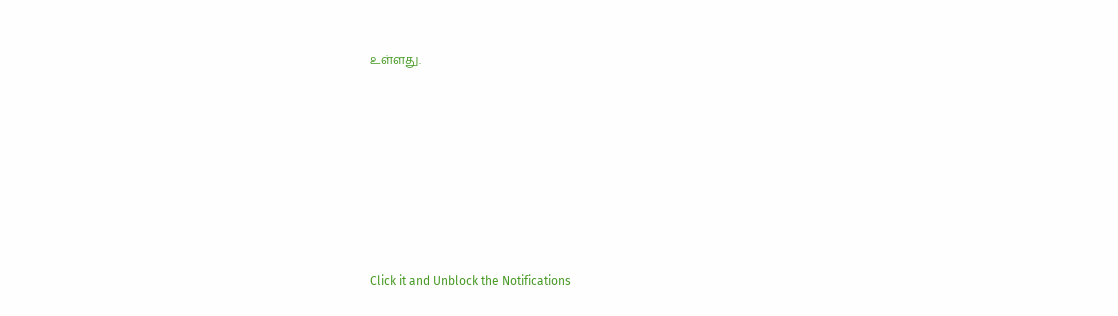உள்ளது.












Click it and Unblock the Notifications